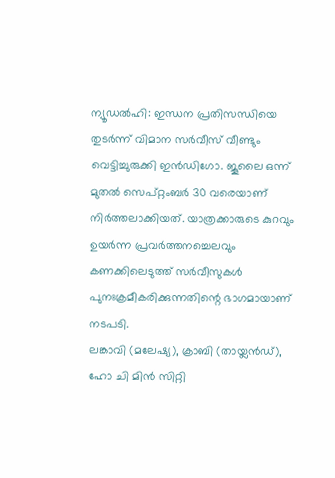ന്യൂഡൽഹി: ഇന്ധന പ്രതിസന്ധിയെ തുടർന്ന് വിമാന സർവീസ് വീണ്ടും വെട്ടിച്ചുരുക്കി ഇൻഡിഗോ. ജൂലൈ ഒന്ന് മുതൽ സെപ്റ്റംബർ 30 വരെയാണ് നിർത്തലാക്കിയത്. യാത്രക്കാരുടെ കുറവും ഉയർന്ന പ്രവർത്തനച്ചെലവും കണക്കിലെടുത്ത് സർവീസുകൾ പുനഃക്രമീകരിക്കുന്നതിന്റെ ഭാഗമായാണ് നടപടി.
ലങ്കാവി (മലേഷ്യ), ക്രാബി (തായ്ലൻഡ്), ഹോ ചി മിൻ സിറ്റി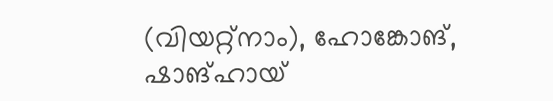(വിയറ്റ്നാം), ഹോങ്കോങ്, ഷാങ്ഹായ്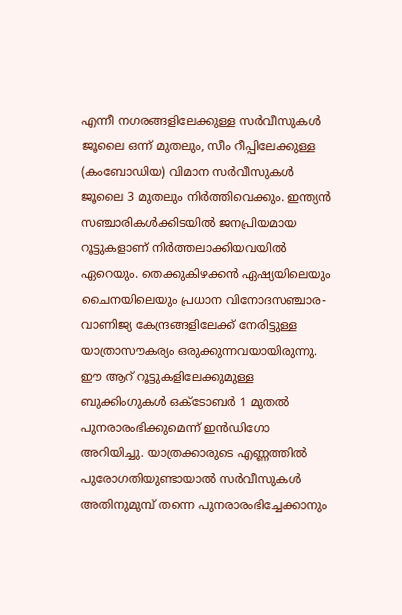എന്നീ നഗരങ്ങളിലേക്കുള്ള സർവീസുകൾ ജൂലൈ ഒന്ന് മുതലും, സീം റീപ്പിലേക്കുള്ള (കംബോഡിയ) വിമാന സർവീസുകൾ ജൂലൈ 3 മുതലും നിർത്തിവെക്കും. ഇന്ത്യൻ സഞ്ചാരികൾക്കിടയിൽ ജനപ്രിയമായ റൂട്ടുകളാണ് നിർത്തലാക്കിയവയിൽ ഏറെയും. തെക്കുകിഴക്കൻ ഏഷ്യയിലെയും ചൈനയിലെയും പ്രധാന വിനോദസഞ്ചാര-വാണിജ്യ കേന്ദ്രങ്ങളിലേക്ക് നേരിട്ടുള്ള യാത്രാസൗകര്യം ഒരുക്കുന്നവയായിരുന്നു.
ഈ ആറ് റൂട്ടുകളിലേക്കുമുള്ള ബുക്കിംഗുകൾ ഒക്ടോബർ 1 മുതൽ പുനരാരംഭിക്കുമെന്ന് ഇൻഡിഗോ അറിയിച്ചു. യാത്രക്കാരുടെ എണ്ണത്തിൽ പുരോഗതിയുണ്ടായാൽ സർവീസുകൾ അതിനുമുമ്പ് തന്നെ പുനരാരംഭിച്ചേക്കാനും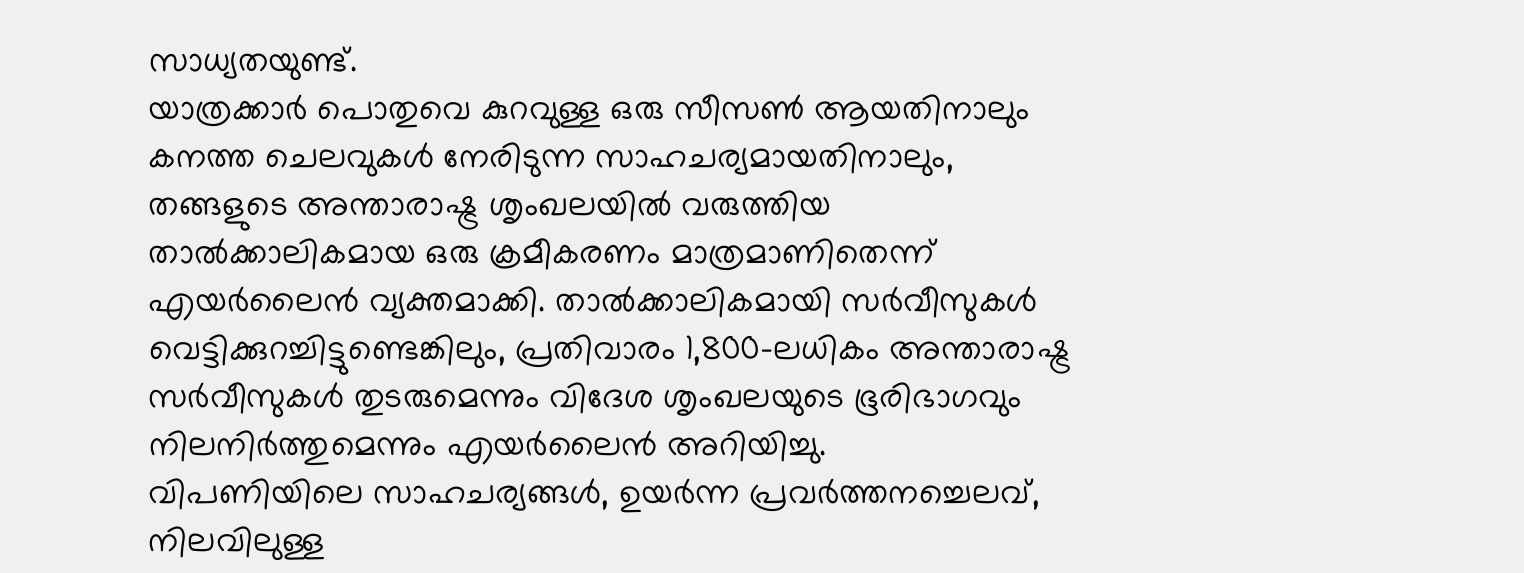സാധ്യതയുണ്ട്.
യാത്രക്കാർ പൊതുവെ കുറവുള്ള ഒരു സീസൺ ആയതിനാലും കനത്ത ചെലവുകൾ നേരിടുന്ന സാഹചര്യമായതിനാലും, തങ്ങളുടെ അന്താരാഷ്ട്ര ശൃംഖലയിൽ വരുത്തിയ താൽക്കാലികമായ ഒരു ക്രമീകരണം മാത്രമാണിതെന്ന് എയർലൈൻ വ്യക്തമാക്കി. താൽക്കാലികമായി സർവീസുകൾ വെട്ടിക്കുറച്ചിട്ടുണ്ടെങ്കിലും, പ്രതിവാരം 1,800-ലധികം അന്താരാഷ്ട്ര സർവീസുകൾ തുടരുമെന്നും വിദേശ ശൃംഖലയുടെ ഭൂരിഭാഗവും നിലനിർത്തുമെന്നും എയർലൈൻ അറിയിച്ചു.
വിപണിയിലെ സാഹചര്യങ്ങൾ, ഉയർന്ന പ്രവർത്തനച്ചെലവ്, നിലവിലുള്ള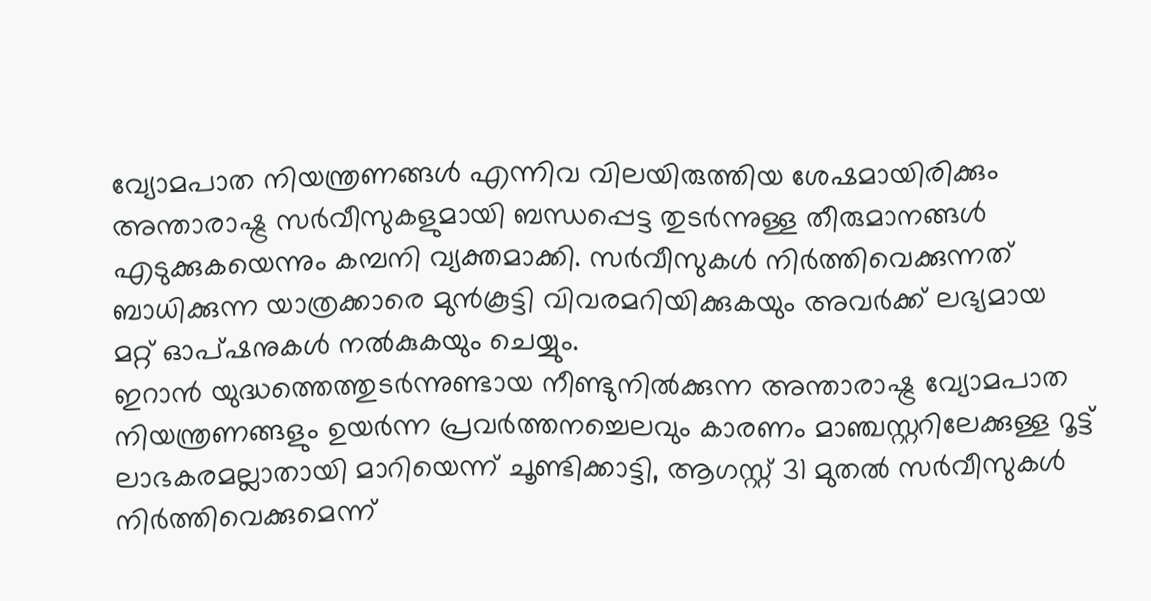വ്യോമപാത നിയന്ത്രണങ്ങൾ എന്നിവ വിലയിരുത്തിയ ശേഷമായിരിക്കും അന്താരാഷ്ട്ര സർവീസുകളുമായി ബന്ധപ്പെട്ട തുടർന്നുള്ള തീരുമാനങ്ങൾ എടുക്കുകയെന്നും കമ്പനി വ്യക്തമാക്കി. സർവീസുകൾ നിർത്തിവെക്കുന്നത് ബാധിക്കുന്ന യാത്രക്കാരെ മുൻകൂട്ടി വിവരമറിയിക്കുകയും അവർക്ക് ലഭ്യമായ മറ്റ് ഓപ്ഷനുകൾ നൽകുകയും ചെയ്യും.
ഇറാൻ യുദ്ധത്തെത്തുടർന്നുണ്ടായ നീണ്ടുനിൽക്കുന്ന അന്താരാഷ്ട്ര വ്യോമപാത നിയന്ത്രണങ്ങളും ഉയർന്ന പ്രവർത്തനച്ചെലവും കാരണം മാഞ്ചസ്റ്ററിലേക്കുള്ള റൂട്ട് ലാഭകരമല്ലാതായി മാറിയെന്ന് ചൂണ്ടിക്കാട്ടി, ആഗസ്റ്റ് 31 മുതൽ സർവീസുകൾ നിർത്തിവെക്കുമെന്ന്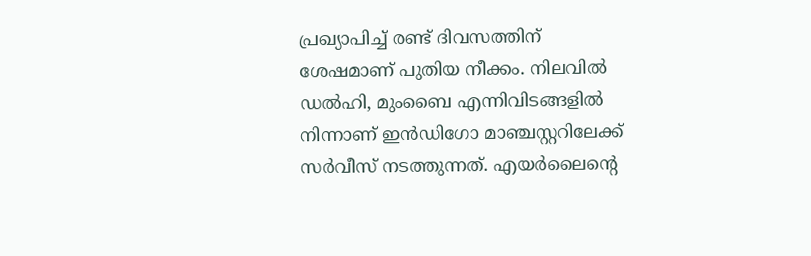പ്രഖ്യാപിച്ച് രണ്ട് ദിവസത്തിന് ശേഷമാണ് പുതിയ നീക്കം. നിലവിൽ ഡൽഹി, മുംബൈ എന്നിവിടങ്ങളിൽ നിന്നാണ് ഇൻഡിഗോ മാഞ്ചസ്റ്ററിലേക്ക് സർവീസ് നടത്തുന്നത്. എയർലൈന്റെ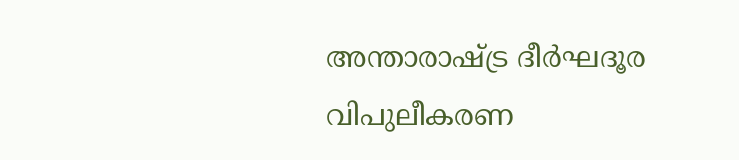അന്താരാഷ്ട്ര ദീർഘദൂര വിപുലീകരണ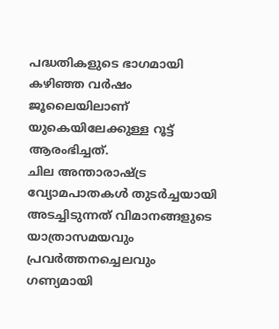പദ്ധതികളുടെ ഭാഗമായി കഴിഞ്ഞ വർഷം ജൂലൈയിലാണ് യുകെയിലേക്കുള്ള റൂട്ട് ആരംഭിച്ചത്.
ചില അന്താരാഷ്ട്ര വ്യോമപാതകൾ തുടർച്ചയായി അടച്ചിടുന്നത് വിമാനങ്ങളുടെ യാത്രാസമയവും പ്രവർത്തനച്ചെലവും ഗണ്യമായി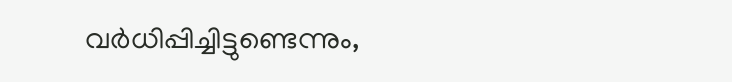വർധിപ്പിച്ചിട്ടുണ്ടെന്നും,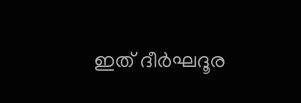ഇത് ദീർഘദൂര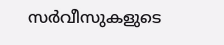സർവീസുകളുടെ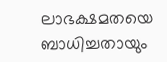ലാഭക്ഷമതയെ ബാധിച്ചതായും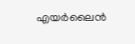എയർലൈൻ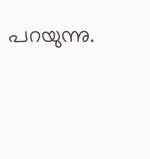പറയുന്നു.